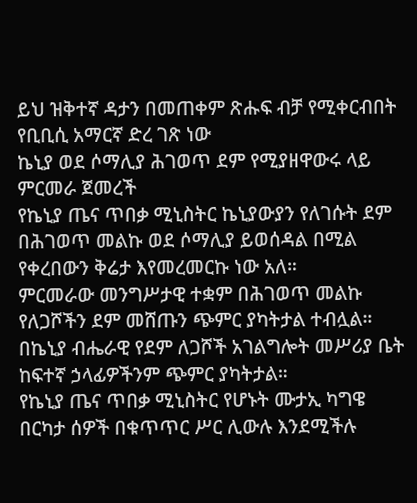ይህ ዝቅተኛ ዳታን በመጠቀም ጽሑፍ ብቻ የሚቀርብበት የቢቢሲ አማርኛ ድረ ገጽ ነው
ኬኒያ ወደ ሶማሊያ ሕገወጥ ደም የሚያዘዋውሩ ላይ ምርመራ ጀመረች
የኬኒያ ጤና ጥበቃ ሚኒስትር ኬኒያውያን የለገሱት ደም በሕገወጥ መልኩ ወደ ሶማሊያ ይወሰዳል በሚል የቀረበውን ቅሬታ እየመረመርኩ ነው አለ።
ምርመራው መንግሥታዊ ተቋም በሕገወጥ መልኩ የለጋሾችን ደም መሸጡን ጭምር ያካትታል ተብሏል።
በኬኒያ ብሔራዊ የደም ለጋሾች አገልግሎት መሥሪያ ቤት ከፍተኛ ኃላፊዎችንም ጭምር ያካትታል።
የኬኒያ ጤና ጥበቃ ሚኒስትር የሆኑት ሙታኢ ካግዌ በርካታ ሰዎች በቁጥጥር ሥር ሊውሉ እንደሚችሉ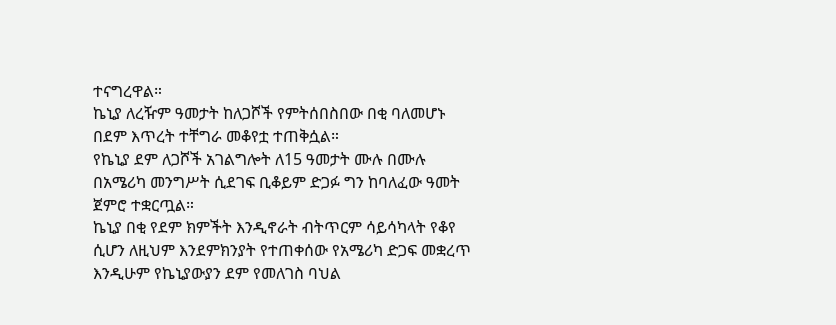ተናግረዋል።
ኬኒያ ለረዥም ዓመታት ከለጋሾች የምትሰበስበው በቂ ባለመሆኑ በደም እጥረት ተቸግራ መቆየቷ ተጠቅሷል።
የኬኒያ ደም ለጋሾች አገልግሎት ለ15 ዓመታት ሙሉ በሙሉ በአሜሪካ መንግሥት ሲደገፍ ቢቆይም ድጋፉ ግን ከባለፈው ዓመት ጀምሮ ተቋርጧል።
ኬኒያ በቂ የደም ክምችት እንዲኖራት ብትጥርም ሳይሳካላት የቆየ ሲሆን ለዚህም እንደምክንያት የተጠቀሰው የአሜሪካ ድጋፍ መቋረጥ እንዲሁም የኬኒያውያን ደም የመለገስ ባህል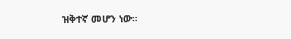ዝቅተኛ መሆን ነው።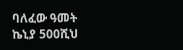ባለፈው ዓመት ኬኒያ 500ሺህ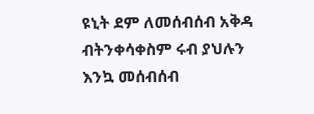ዩኒት ደም ለመሰብሰብ አቅዳ ብትንቀሳቀስም ሩብ ያህሉን እንኳ መሰብሰብ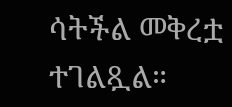ሳትችል መቅረቷ ተገልጿል።